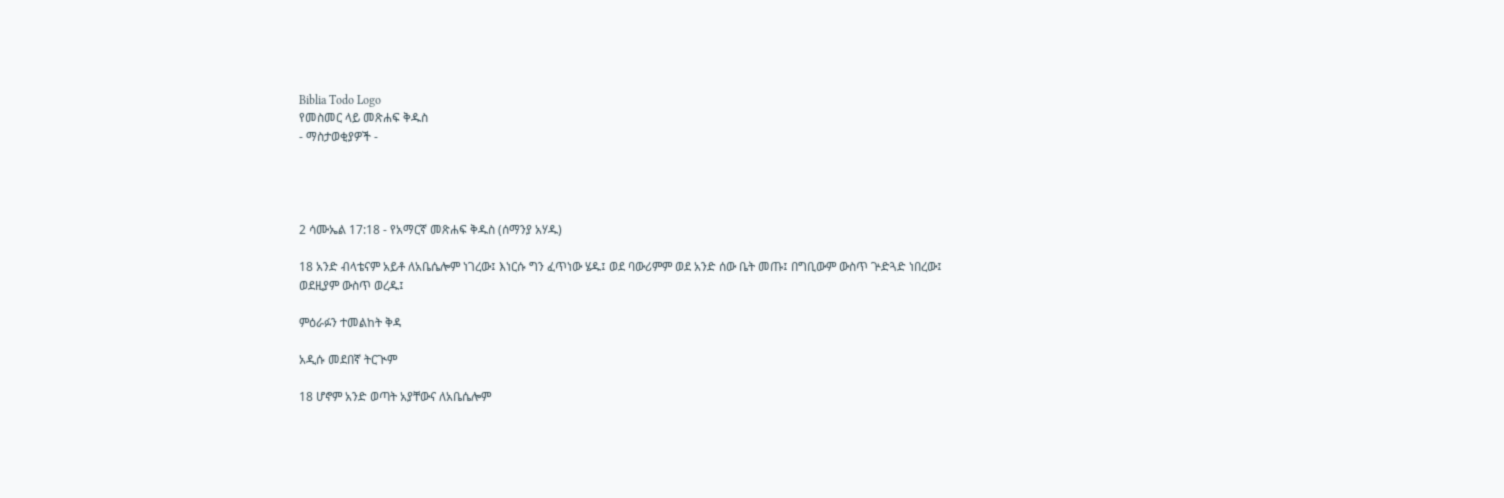Biblia Todo Logo
የመስመር ላይ መጽሐፍ ቅዱስ
- ማስታወቂያዎች -




2 ሳሙኤል 17:18 - የአማርኛ መጽሐፍ ቅዱስ (ሰማንያ አሃዱ)

18 አንድ ብላቴናም አይቶ ለአቤሴሎም ነገረው፤ እነርሱ ግን ፈጥነው ሄዱ፤ ወደ ባውሪምም ወደ አንድ ሰው ቤት መጡ፤ በግቢውም ውስጥ ጕድጓድ ነበረው፤ ወደዚያም ውስጥ ወረዱ፤

ምዕራፉን ተመልከት ቅዳ

አዲሱ መደበኛ ትርጒም

18 ሆኖም አንድ ወጣት አያቸውና ለአቤሴሎም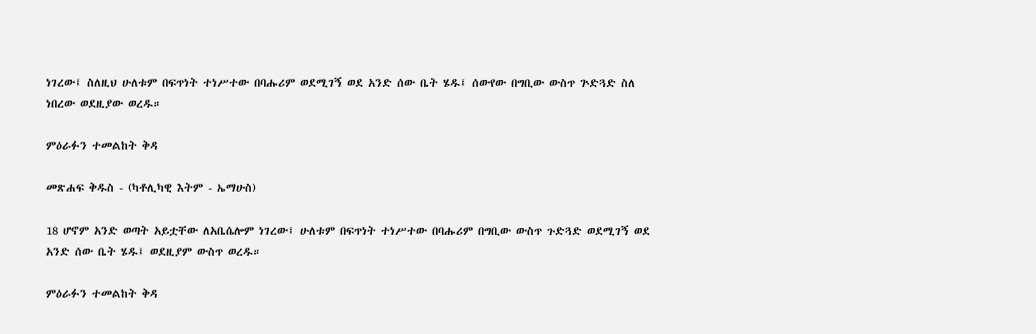ነገረው፤ ስለዚህ ሁለቱም በፍጥነት ተነሥተው በባሑሪም ወደሚገኝ ወደ አንድ ሰው ቤት ሄዱ፤ ሰውየው በግቢው ውስጥ ጕድጓድ ስለ ነበረው ወደዚያው ወረዱ።

ምዕራፉን ተመልከት ቅዳ

መጽሐፍ ቅዱስ - (ካቶሊካዊ እትም - ኤማሁስ)

18 ሆኖም አንድ ወጣት አይቷቸው ለአቤሴሎም ነገረው፤ ሁለቱም በፍጥነት ተነሥተው በባሑሪም በግቢው ውስጥ ጉድጓድ ወደሚገኝ ወደ አንድ ሰው ቤት ሄዱ፤ ወደዚያም ውስጥ ወረዱ።

ምዕራፉን ተመልከት ቅዳ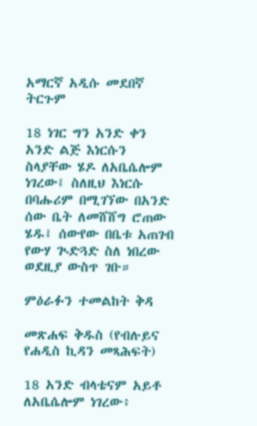አማርኛ አዲሱ መደበኛ ትርጉም

18 ነገር ግን አንድ ቀን አንድ ልጅ እነርሱን ስላያቸው ሄዶ ለአቤሴሎም ነገረው፤ ስለዚህ እነርሱ በባሑሪም በሚገኘው በአንድ ሰው ቤት ለመሸሸግ ሮጠው ሄዱ፤ ሰውየው በቤቱ አጠገብ የውሃ ጒድጓድ ስለ ነበረው ወደዚያ ውስጥ ገቡ።

ምዕራፉን ተመልከት ቅዳ

መጽሐፍ ቅዱስ (የብሉይና የሐዲስ ኪዳን መጻሕፍት)

18 አንድ ብላቴናም አይቶ ለአቤሴሎም ነገረው፥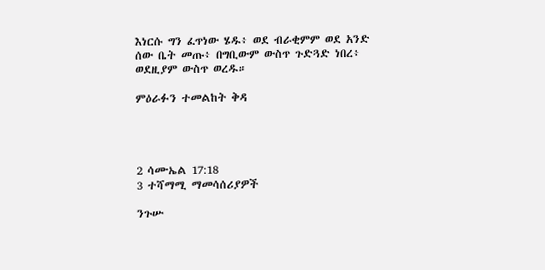እነርሱ ግን ፈጥነው ሄዱ፥ ወደ ብራቂምም ወደ አንድ ሰው ቤት መጡ፥ በግቢውም ውስጥ ጉድጓድ ነበረ፥ ወደዚያም ውስጥ ወረዱ።

ምዕራፉን ተመልከት ቅዳ




2 ሳሙኤል 17:18
3 ተሻማሚ ማመሳሰሪያዎች

ንጉሡ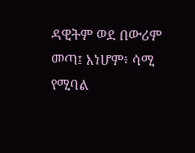ዳዊትም ወደ በውሪም መጣ፤ እነሆም፥ ሳሚ የሚባል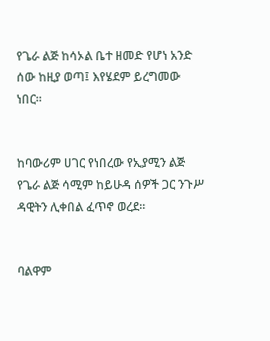የጌራ ልጅ ከሳኦል ቤተ ዘመድ የሆነ አንድ ሰው ከዚያ ወጣ፤ እየሄደም ይረግመው ነበር።


ከባውሪም ሀገር የነበረው የኢያሚን ልጅ የጌራ ልጅ ሳሚም ከይሁዳ ሰዎች ጋር ንጉሥ ዳዊትን ሊቀበል ፈጥኖ ወረደ።


ባልዋም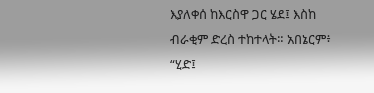እያለቀሰ ከእርስዋ ጋር ሄደ፤ እስከ ብራቂም ድረስ ተከተላት። አበኔርም፥ “ሂድ፤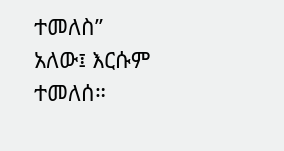ተመለስ” አለው፤ እርሱም ተመለሰ።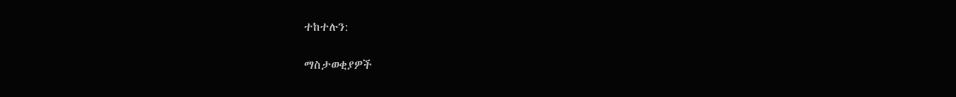ተከተሉን:

ማስታወቂያዎች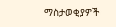ማስታወቂያዎች